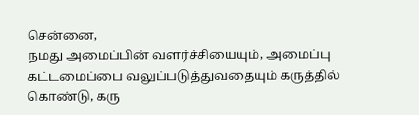சென்னை,
நமது அமைப்பின் வளர்ச்சியையும், அமைப்பு கட்டமைப்பை வலுப்படுத்துவதையும் கருத்தில் கொண்டு, கரு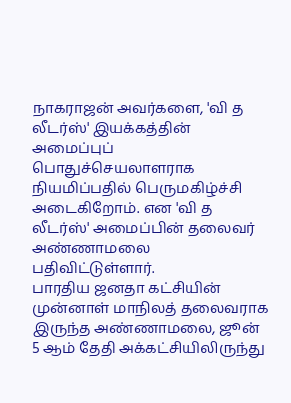நாகராஜன் அவர்களை, 'வி த லீடர்ஸ்' இயக்கத்தின் அமைப்புப் பொதுச்செயலாளராக நியமிப்பதில் பெருமகிழ்ச்சி அடைகிறோம். என 'வி த லீடர்ஸ்' அமைப்பின் தலைவர் அண்ணாமலை பதிவிட்டுள்ளார்.
பாரதிய ஜனதா கட்சியின் முன்னாள் மாநிலத் தலைவராக இருந்த அண்ணாமலை, ஜூன் 5 ஆம் தேதி அக்கட்சியிலிருந்து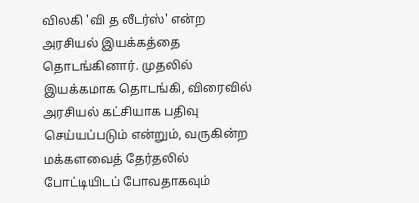விலகி 'வி த லீடர்ஸ்' என்ற அரசியல் இயக்கத்தை தொடங்கினார். முதலில் இயக்கமாக தொடங்கி, விரைவில் அரசியல் கட்சியாக பதிவு செய்யப்படும் என்றும், வருகின்ற மக்களவைத் தேர்தலில் போட்டியிடப் போவதாகவும்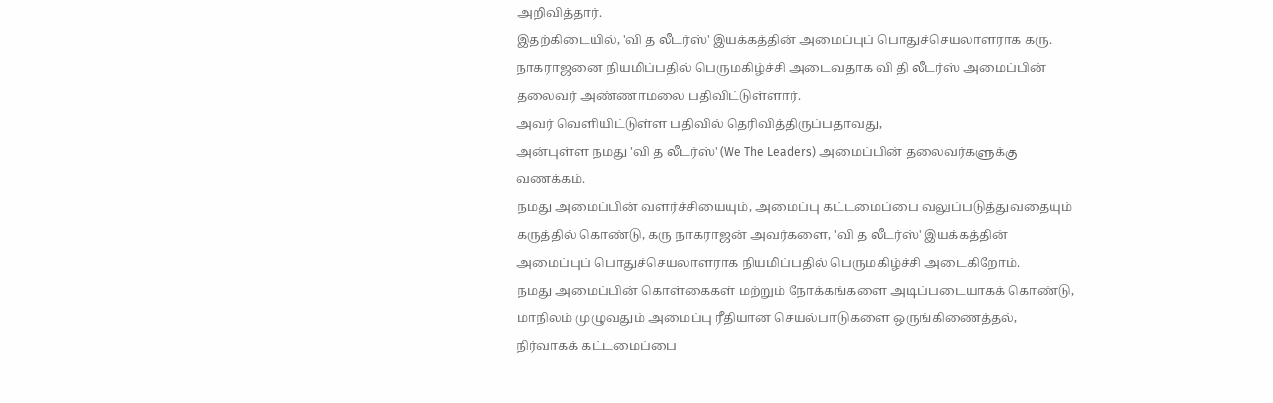அறிவித்தார்.
இதற்கிடையில், 'வி த லீடர்ஸ்' இயக்கத்தின் அமைப்புப் பொதுச்செயலாளராக கரு. நாகராஜனை நியமிப்பதில் பெருமகிழ்ச்சி அடைவதாக வி தி லீடர்ஸ் அமைப்பின் தலைவர் அண்ணாமலை பதிவிட்டுள்ளார்.
அவர் வெளியிட்டுள்ள பதிவில் தெரிவித்திருப்பதாவது,
அன்புள்ள நமது 'வி த லீடர்ஸ்' (We The Leaders) அமைப்பின் தலைவர்களுக்கு வணக்கம்.
நமது அமைப்பின் வளர்ச்சியையும், அமைப்பு கட்டமைப்பை வலுப்படுத்துவதையும் கருத்தில் கொண்டு, கரு நாகராஜன் அவர்களை, 'வி த லீடர்ஸ்' இயக்கத்தின் அமைப்புப் பொதுச்செயலாளராக நியமிப்பதில் பெருமகிழ்ச்சி அடைகிறோம்.
நமது அமைப்பின் கொள்கைகள் மற்றும் நோக்கங்களை அடிப்படையாகக் கொண்டு, மாநிலம் முழுவதும் அமைப்பு ரீதியான செயல்பாடுகளை ஒருங்கிணைத்தல், நிர்வாகக் கட்டமைப்பை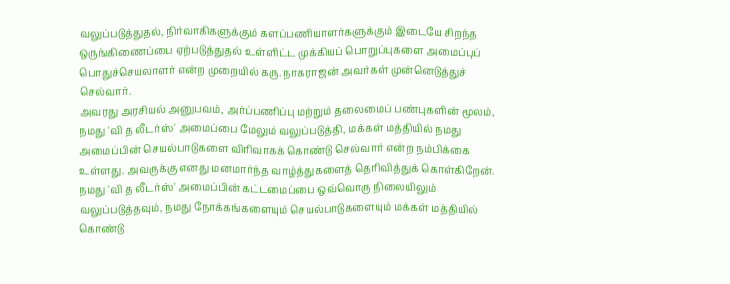வலுப்படுத்துதல், நிர்வாகிகளுக்கும் களப்பணியாளர்களுக்கும் இடையே சிறந்த ஒருங்கிணைப்பை ஏற்படுத்துதல் உள்ளிட்ட முக்கியப் பொறுப்புகளை அமைப்புப் பொதுச்செயலாளர் என்ற முறையில் கரு. நாகராஜன் அவர்கள் முன்னெடுத்துச் செல்வார்.
அவரது அரசியல் அனுபவம், அர்ப்பணிப்பு மற்றும் தலைமைப் பண்புகளின் மூலம், நமது 'வி த லீடர்ஸ்' அமைப்பை மேலும் வலுப்படுத்தி, மக்கள் மத்தியில் நமது அமைப்பின் செயல்பாடுகளை விரிவாகக் கொண்டு செல்வார் என்ற நம்பிக்கை உள்ளது. அவருக்கு எனது மனமார்ந்த வாழ்த்துகளைத் தெரிவித்துக் கொள்கிறேன்.
நமது 'வி த லீடர்ஸ்' அமைப்பின் கட்டமைப்பை ஒவ்வொரு நிலையிலும் வலுப்படுத்தவும், நமது நோக்கங்களையும் செயல்பாடுகளையும் மக்கள் மத்தியில் கொண்டு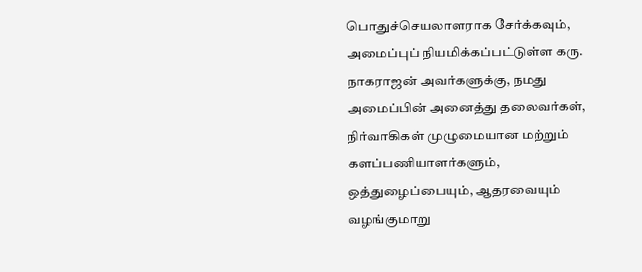பொதுச்செயலாளராக சேர்க்கவும், அமைப்புப் நியமிக்கப்பட்டுள்ள கரு. நாகராஜன் அவர்களுக்கு, நமது அமைப்பின் அனைத்து தலைவர்கள், நிர்வாகிகள் முழுமையான மற்றும் களப்பணியாளர்களும், ஒத்துழைப்பையும், ஆதரவையும் வழங்குமாறு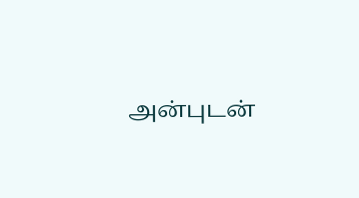அன்புடன்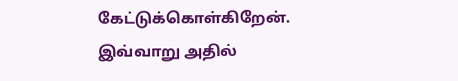கேட்டுக்கொள்கிறேன்.
இவ்வாறு அதில்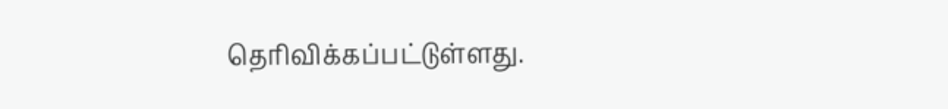தெரிவிக்கப்பட்டுள்ளது.